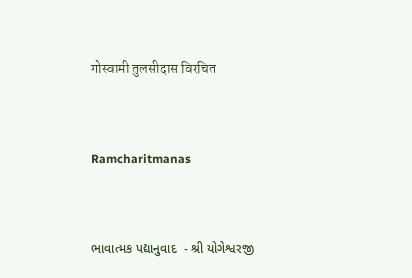गोस्वामी तुलसीदास विरचित



Ramcharitmanas



ભાવાત્મક પદ્યાનુવાદ  - શ્રી યોગેશ્વરજી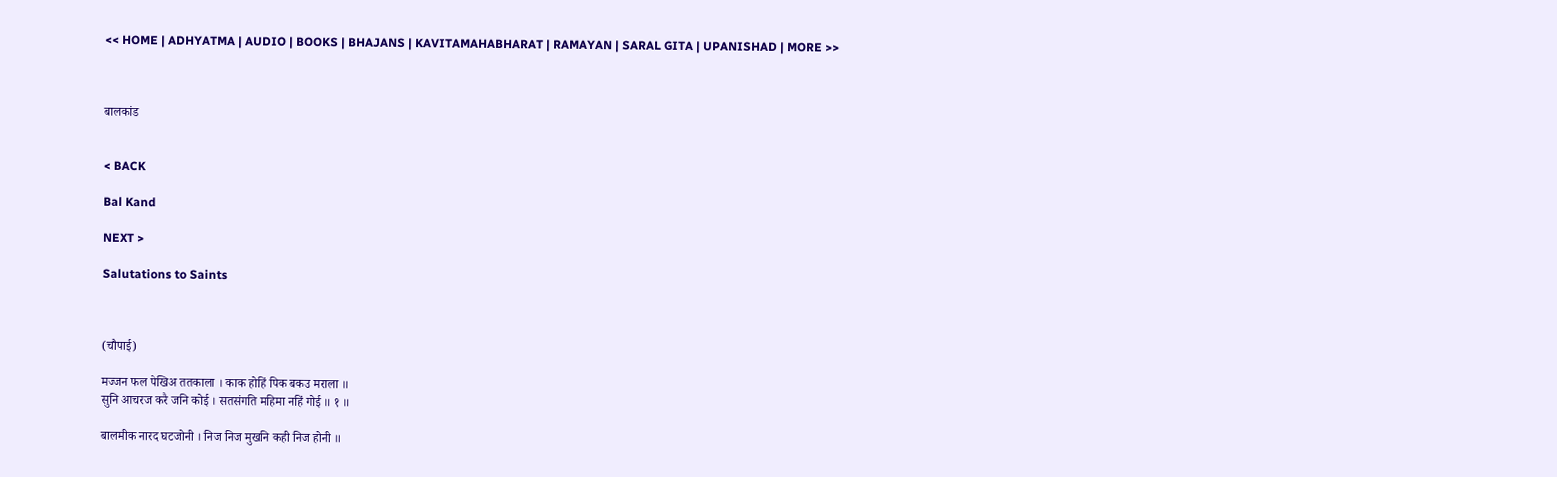<< HOME | ADHYATMA | AUDIO | BOOKS | BHAJANS | KAVITAMAHABHARAT | RAMAYAN | SARAL GITA | UPANISHAD | MORE >>



बालकांड


< BACK

Bal Kand

NEXT >

Salutations to Saints



(चौपाई)

मज्जन फल पेखिअ ततकाला । काक होहिं पिक बकउ मराला ॥
सुनि आचरज करै जनि कोई । सतसंगति महिमा नहिं गोई ॥ १ ॥

बालमीक नारद घटजोनी । निज निज मुखनि कही निज होनी ॥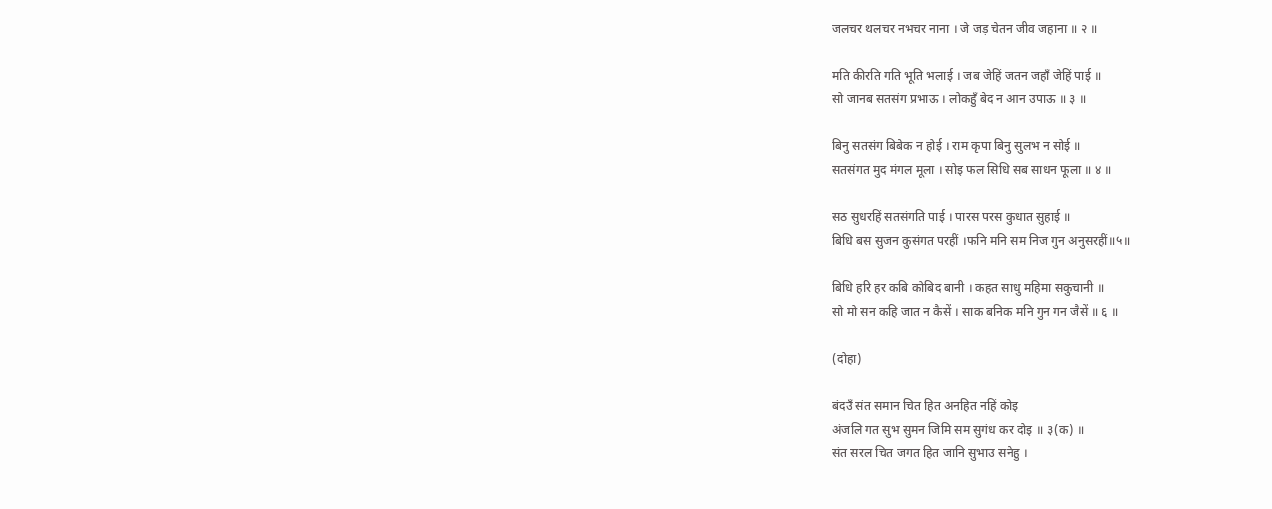जलचर थलचर नभचर नाना । जे जड़ चेतन जीव जहाना ॥ २ ॥

मति कीरति गति भूति भलाई । जब जेहिं जतन जहाँ जेहिं पाई ॥
सो जानब सतसंग प्रभाऊ । लोकहुँ बेद न आन उपाऊ ॥ ३ ॥

बिनु सतसंग बिबेक न होई । राम कृपा बिनु सुलभ न सोई ॥
सतसंगत मुद मंगल मूला । सोइ फल सिधि सब साधन फूला ॥ ४ ॥

सठ सुधरहिं सतसंगति पाई । पारस परस कुधात सुहाई ॥
बिधि बस सुजन कुसंगत परहीं ।फनि मनि सम निज गुन अनुसरहीं॥५॥

बिधि हरि हर कबि कोबिद बानी । कहत साधु महिमा सकुचानी ॥
सो मो सन कहि जात न कैसें । साक बनिक मनि गुन गन जैसें ॥ ६ ॥

(दोहा)

बंदउँ संत समान चित हित अनहित नहिं कोइ
अंजलि गत सुभ सुमन जिमि सम सुगंध कर दोइ ॥ ३(क) ॥
संत सरल चित जगत हित जानि सुभाउ सनेहु ।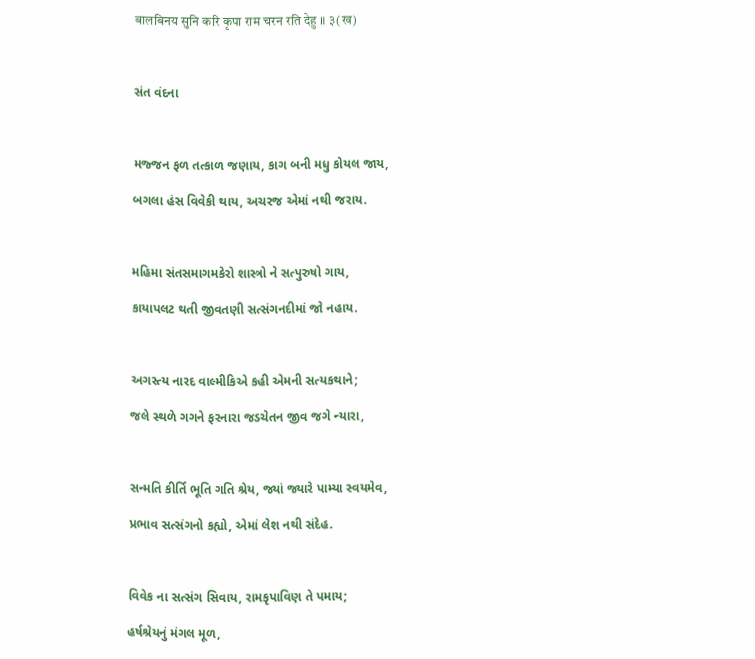बालबिनय सुनि करि कृपा राम चरन रति देहु ॥ ३(ख)



સંત વંદના



મજ્જન ફળ તત્કાળ જણાય, કાગ બની મધુ કોયલ જાય,

બગલા હંસ વિવેકી થાય, અચરજ એમાં નથી જરાય.



મહિમા સંતસમાગમકેરો શાસ્ત્રો ને સત્પુરુષો ગાય,

કાયાપલટ થતી જીવતણી સત્સંગનદીમાં જો નહાય.



અગસ્ત્ય નારદ વાલ્મીકિએ કહી એમની સત્યકથાને;

જલે સ્થળે ગગને ફરનારા જડચેતન જીવ જગે ન્યારા,



સન્મતિ કીર્તિ ભૂતિ ગતિ શ્રેય, જ્યાં જ્યારે પામ્યા સ્વયમેવ,

પ્રભાવ સત્સંગનો કહ્યો, એમાં લેશ નથી સંદેહ.



વિવેક ના સત્સંગ સિવાય, રામકૃપાવિણ તે પમાય;

હર્ષશ્રેયનું મંગલ મૂળ,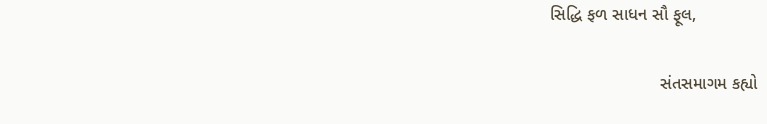સિદ્ધિ ફળ સાધન સૌ ફૂલ,

                       સંતસમાગમ કહ્યો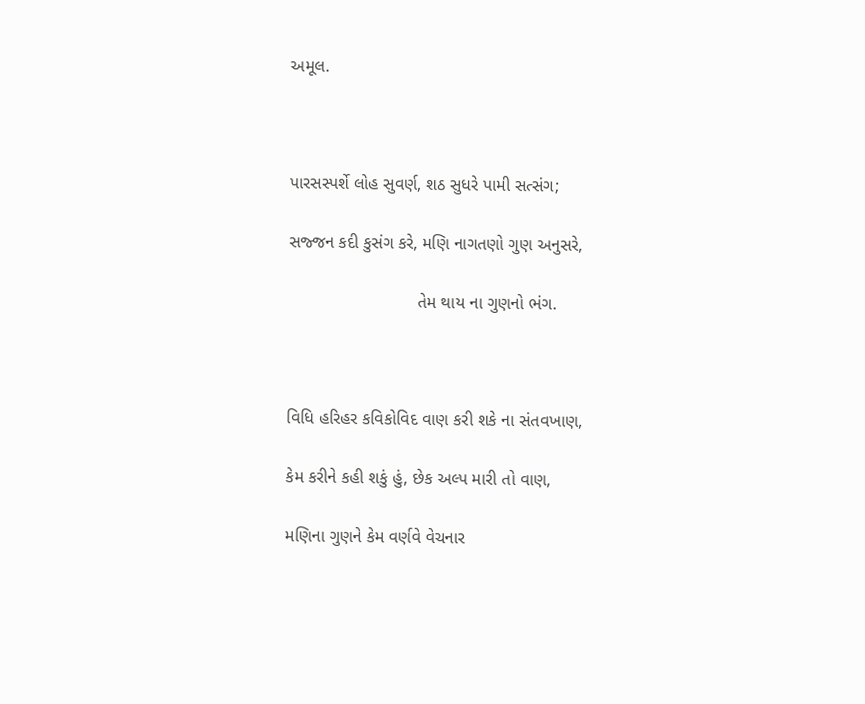અમૂલ.



પારસસ્પર્શે લોહ સુવર્ણ, શઠ સુધરે પામી સત્સંગ;

સજ્જન કદી કુસંગ કરે, મણિ નાગતણો ગુણ અનુસરે,

                           તેમ થાય ના ગુણનો ભંગ.



વિધિ હરિહર કવિકોવિદ વાણ કરી શકે ના સંતવખાણ,

કેમ કરીને કહી શકું હું, છેક અલ્પ મારી તો વાણ,

મણિના ગુણને કેમ વર્ણવે વેચનાર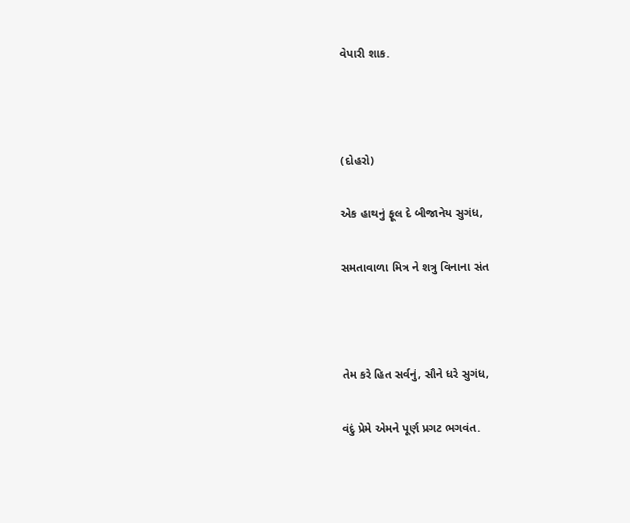વેપારી શાક.



(દોહરો)

એક હાથનું ફૂલ દે બીજાનેય સુગંધ,

સમતાવાળા મિત્ર ને શત્રુ વિનાના સંત



તેમ કરે હિત સર્વનું, સૌને ધરે સુગંધ,

વંદું પ્રેમે એમને પૂર્ણ પ્રગટ ભગવંત.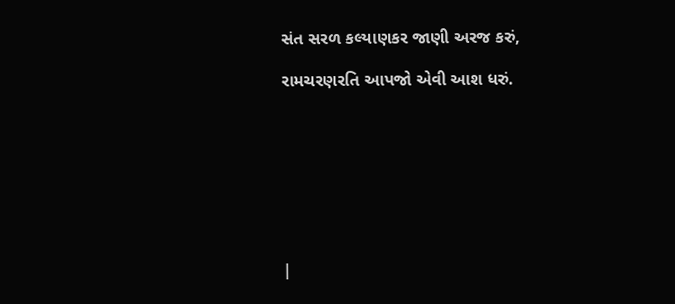સંત સરળ કલ્યાણકર જાણી અરજ કરું,

રામચરણરતિ આપજો એવી આશ ધરું.








|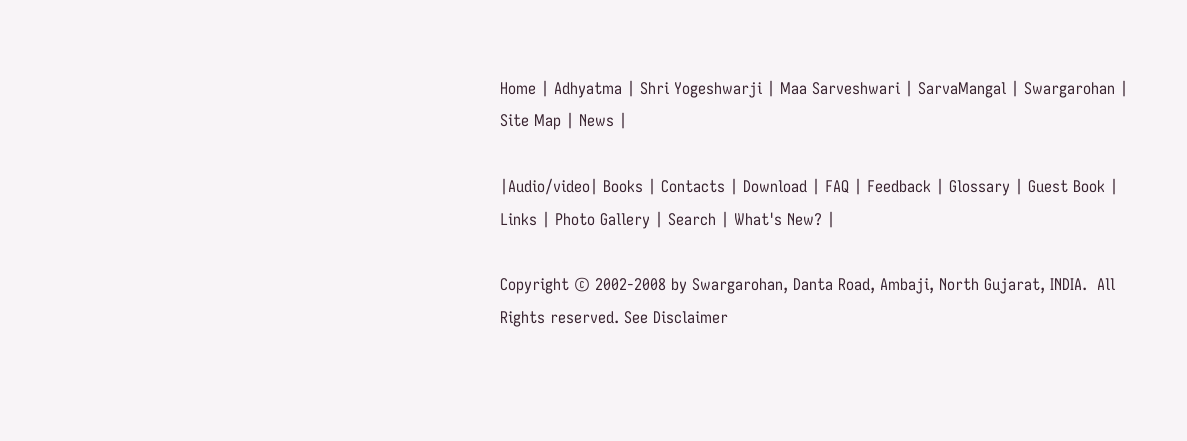Home | Adhyatma | Shri Yogeshwarji | Maa Sarveshwari | SarvaMangal | Swargarohan |  Site Map | News |

|Audio/video| Books | Contacts | Download | FAQ | Feedback | Glossary | Guest Book | Links | Photo Gallery | Search | What's New? |

Copyright © 2002-2008 by Swargarohan, Danta Road, Ambaji, North Gujarat, INDIA.  All Rights reserved. See Disclaimer